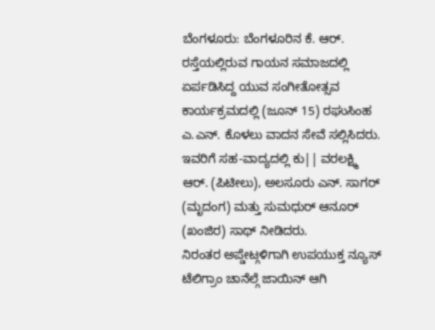ಬೆಂಗಳೂರು: ಬೆಂಗಳೂರಿನ ಕೆ. ಆರ್. ರಸ್ತೆಯಲ್ಲಿರುವ ಗಾಯನ ಸಮಾಜದಲ್ಲಿ ಏರ್ಪಡಿಸಿದ್ದ ಯುವ ಸಂಗೀತೋತ್ಸವ ಕಾರ್ಯಕ್ರಮದಲ್ಲಿ (ಜೂನ್ 15) ರಘುಸಿಂಹ ಎ.ಎನ್. ಕೊಳಲು ವಾದನ ಸೇವೆ ಸಲ್ಲಿಸಿದರು. ಇವರಿಗೆ ಸಹ-ವಾದ್ಯದಲ್ಲಿ ಕು|| ವರಲಕ್ಷ್ಮಿ ಆರ್. (ಪಿಟೀಲು), ಅಲಸೂರು ಎನ್. ಸಾಗರ್ (ಮೃದಂಗ) ಮತ್ತು ಸುಮಧುರ್ ಆನೂರ್ (ಖಂಜಿರ) ಸಾಥ್ ನೀಡಿದರು.
ನಿರಂತರ ಅಪ್ಡೇಟ್ಗಳಿಗಾಗಿ ಉಪಯುಕ್ತ ನ್ಯೂಸ್ ಟೆಲಿಗ್ರಾಂ ಚಾನೆಲ್ಗೆ ಜಾಯಿನ್ ಆಗಿ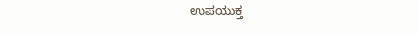ಉಪಯುಕ್ತ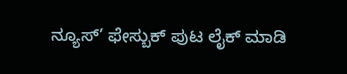ನ್ಯೂಸ್’ ಫೇಸ್ಬುಕ್ ಪುಟ ಲೈಕ್ ಮಾಡಿ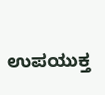ಉಪಯುಕ್ತ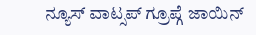ನ್ಯೂಸ್ ವಾಟ್ಸಪ್ ಗ್ರೂಪ್ಗೆ ಜಾಯಿನ್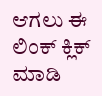ಆಗಲು ಈ ಲಿಂಕ್ ಕ್ಲಿಕ್ ಮಾಡಿ